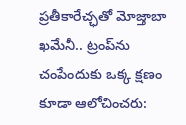ప్రతీకారేచ్ఛతో మోజ్తాబా ఖమేనీ.. ట్రంప్‌ను చంపేందుకు ఒక్క క్షణం కూడా ఆలోచించరు: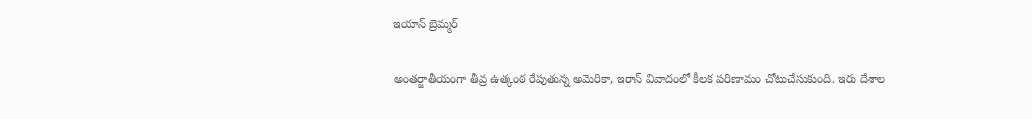ఇయాన్ బ్రెమ్మర్

అంతర్జాతీయంగా తీవ్ర ఉత్కంఠ రేపుతున్న అమెరికా, ఇరాన్ వివాదంలో కీలక పరిణామం చోటుచేసుకుంది. ఇరు దేశాల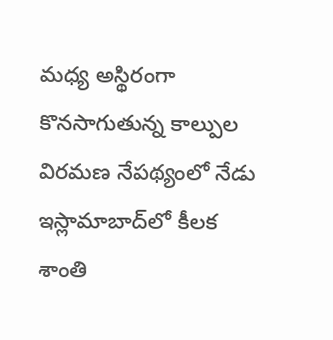మధ్య అస్థిరంగా కొనసాగుతున్న కాల్పుల విరమణ నేపథ్యంలో నేడు ఇస్లామాబాద్‌లో కీలక శాంతి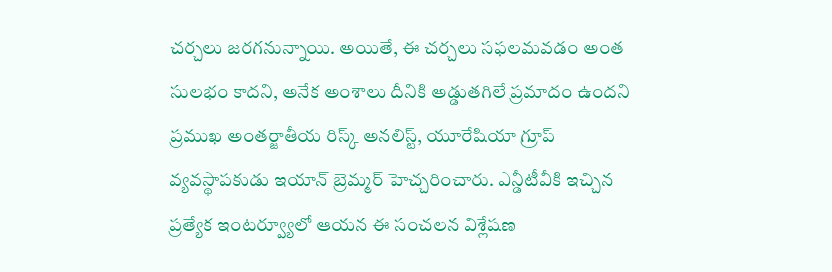చర్చలు జరగనున్నాయి. అయితే, ఈ చర్చలు సఫలమవడం అంత సులభం కాదని, అనేక అంశాలు దీనికి అడ్డుతగిలే ప్రమాదం ఉందని ప్రముఖ అంతర్జాతీయ రిస్క్ అనలిస్ట్, యూరేషియా గ్రూప్ వ్యవస్థాపకుడు ఇయాన్ బ్రెమ్మర్ హెచ్చరించారు. ఎన్డీటీవీకి ఇచ్చిన ప్రత్యేక ఇంటర్వ్యూలో ఆయన ఈ సంచలన విశ్లేషణ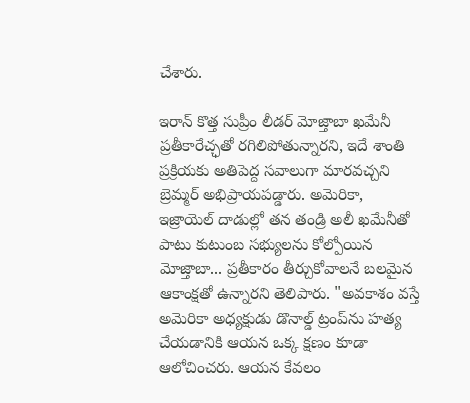చేశారు.

ఇరాన్ కొత్త సుప్రీం లీడర్ మోజ్తాబా ఖమేనీ ప్రతీకారేచ్ఛతో రగిలిపోతున్నారని, ఇదే శాంతి ప్రక్రియకు అతిపెద్ద సవాలుగా మారవచ్చని బ్రెమ్మర్ అభిప్రాయపడ్డారు. అమెరికా, ఇజ్రాయెల్ దాడుల్లో తన తండ్రి అలీ ఖమేనీతో పాటు కుటుంబ సభ్యులను కోల్పోయిన మోజ్తాబా... ప్రతీకారం తీర్చుకోవాలనే బలమైన ఆకాంక్షతో ఉన్నారని తెలిపారు. "అవకాశం వస్తే అమెరికా అధ్యక్షుడు డొనాల్డ్ ట్రంప్‌ను హత్య చేయడానికి ఆయన ఒక్క క్షణం కూడా ఆలోచించరు. ఆయన కేవలం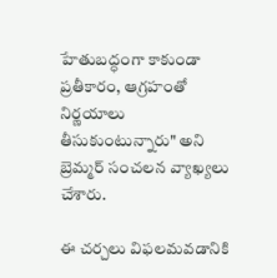హేతుబద్ధంగా కాకుండా ప్రతీకారం, ఆగ్రహంతో నిర్ణయాలు తీసుకుంటున్నారు" అని బ్రెమ్మర్ సంచలన వ్యాఖ్యలు చేశారు.

ఈ చర్చలు విఫలమవడానికి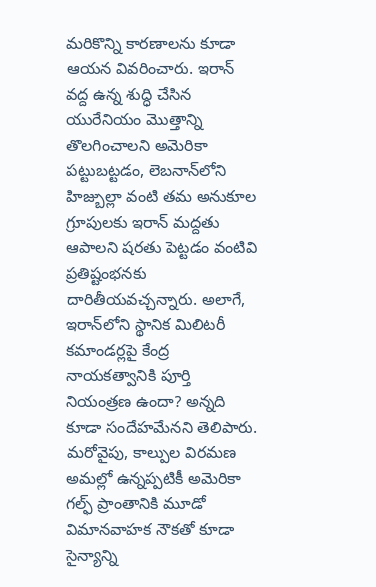మరికొన్ని కారణాలను కూడా ఆయన వివరించారు. ఇరాన్ వద్ద ఉన్న శుద్ధి చేసిన యురేనియం మొత్తాన్ని తొలగించాలని అమెరికా పట్టుబట్టడం, లెబనాన్‌లోని హిజ్బుల్లా వంటి తమ అనుకూల గ్రూపులకు ఇరాన్ మద్దతు ఆపాలని షరతు పెట్టడం వంటివి ప్రతిష్టంభనకు దారితీయవచ్చన్నారు. అలాగే, ఇరాన్‌లోని స్థానిక మిలిటరీ కమాండర్లపై కేంద్ర నాయకత్వానికి పూర్తి నియంత్రణ ఉందా? అన్నది కూడా సందేహమేనని తెలిపారు. మరోవైపు, కాల్పుల విరమణ అమల్లో ఉన్నప్పటికీ అమెరికా గల్ఫ్ ప్రాంతానికి మూడో విమానవాహక నౌకతో కూడా సైన్యాన్ని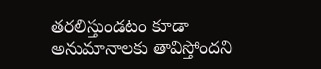తరలిస్తుండటం కూడా అనుమానాలకు తావిస్తోందని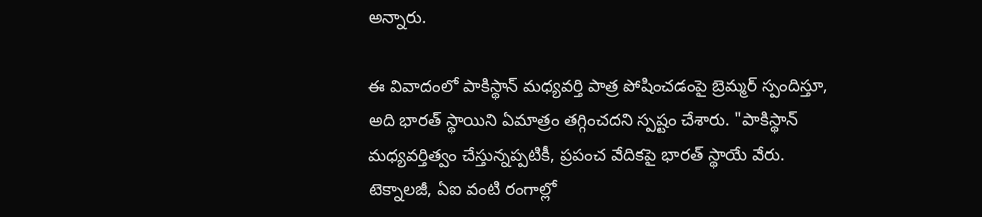అన్నారు.

ఈ వివాదంలో పాకిస్థాన్ మధ్యవర్తి పాత్ర పోషించడంపై బ్రెమ్మర్ స్పందిస్తూ, అది భారత్ స్థాయిని ఏమాత్రం తగ్గించదని స్పష్టం చేశారు. "పాకిస్థాన్ మధ్యవర్తిత్వం చేస్తున్నప్పటికీ, ప్రపంచ వేదికపై భారత్ స్థాయే వేరు. టెక్నాలజీ, ఏఐ వంటి రంగాల్లో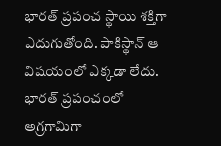భారత్ ప్రపంచ స్థాయి శక్తిగా ఎదుగుతోంది. పాకిస్థాన్ ఆ విషయంలో ఎక్కడా లేదు. భారత్ ప్రపంచంలో అగ్రగామిగా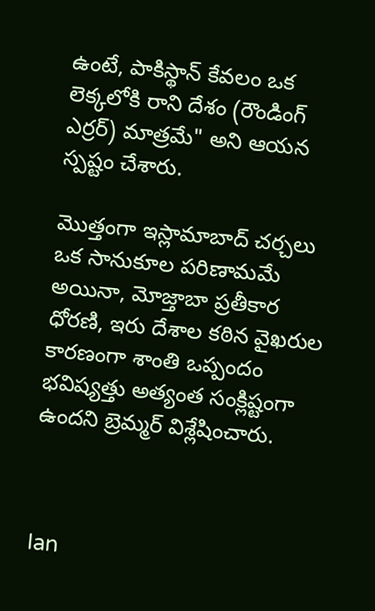ఉంటే, పాకిస్థాన్ కేవలం ఒక లెక్కలోకి రాని దేశం (రౌండింగ్ ఎర్రర్) మాత్రమే" అని ఆయన స్ప‌ష్టం చేశారు.

మొత్తంగా ఇస్లామాబాద్ చర్చలు ఒక సానుకూల పరిణామమే అయినా, మోజ్తాబా ప్రతీకార ధోరణి, ఇరు దేశాల కఠిన వైఖరుల కారణంగా శాంతి ఒప్పందం భవిష్యత్తు అత్యంత సంక్లిష్టంగా ఉందని బ్రెమ్మర్ విశ్లేషించారు.



Ian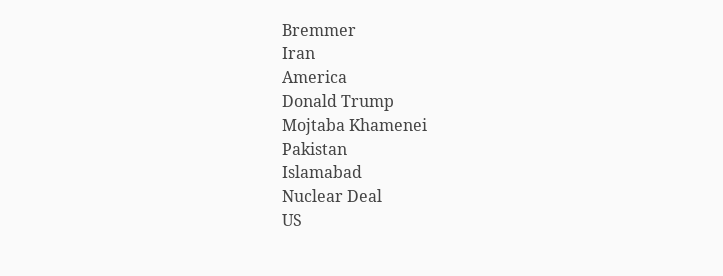Bremmer
Iran
America
Donald Trump
Mojtaba Khamenei
Pakistan
Islamabad
Nuclear Deal
US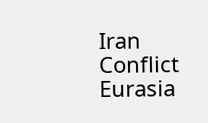Iran Conflict
Eurasia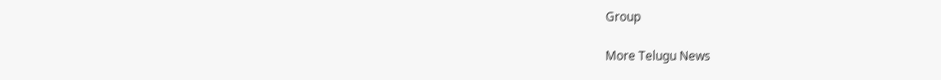Group

More Telugu News